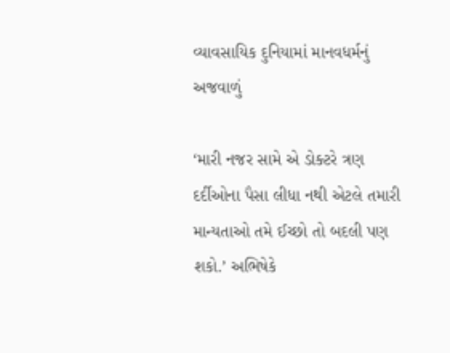વ્યાવસાયિક દુનિયામાં માનવધર્મનું અજવાળું

‘મારી નજર સામે એ ડોક્ટરે ત્રણ દર્દીઓના પૈસા લીધા નથી એટલે તમારી માન્યતાઓ તમે ઈચ્છો તો બદલી પણ શકો.’ અભિષેકે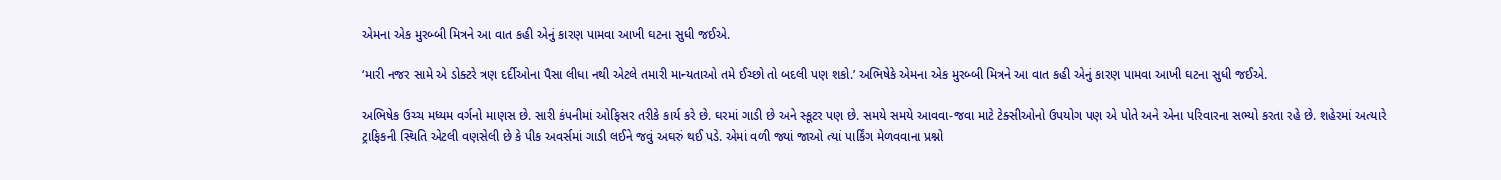એમના એક મુરબ્બી મિત્રને આ વાત કહી એનું કારણ પામવા આખી ઘટના સુધી જઈએ.

‘મારી નજર સામે એ ડોક્ટરે ત્રણ દર્દીઓના પૈસા લીધા નથી એટલે તમારી માન્યતાઓ તમે ઈચ્છો તો બદલી પણ શકો.’ અભિષેકે એમના એક મુરબ્બી મિત્રને આ વાત કહી એનું કારણ પામવા આખી ઘટના સુધી જઈએ.

અભિષેક ઉચ્ચ મધ્યમ વર્ગનો માણસ છે. સારી કંપનીમાં ઓફિસર તરીકે કાર્ય કરે છે. ઘરમાં ગાડી છે અને સ્કૂટર પણ છે. સમયે સમયે આવવા-જવા માટે ટેક્સીઓનો ઉપયોગ પણ એ પોતે અને એના પરિવારના સભ્યો કરતા રહે છે. શહેરમાં અત્યારે ટ્રાફિકની સ્થિતિ એટલી વણસેલી છે કે પીક અવર્સમાં ગાડી લઈને જવું અઘરું થઈ પડે. એમાં વળી જ્યાં જાઓ ત્યાં પાર્કિંગ મેળવવાના પ્રશ્નો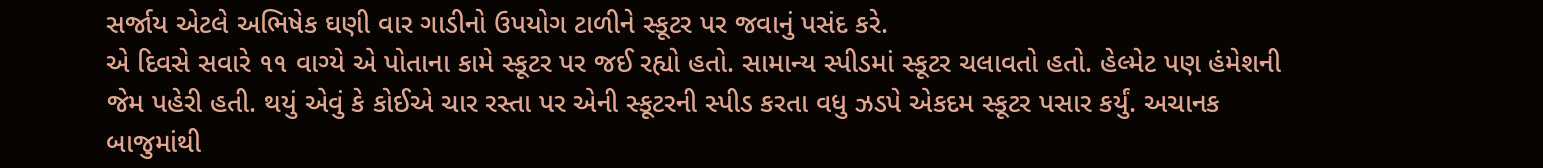સર્જાય એટલે અભિષેક ઘણી વાર ગાડીનો ઉપયોગ ટાળીને સ્કૂટર પર જવાનું પસંદ કરે.
એ દિવસે સવારે ૧૧ વાગ્યે એ પોતાના કામે સ્કૂટર પર જઈ રહ્યો હતો. સામાન્ય સ્પીડમાં સ્કૂટર ચલાવતો હતો. હેલ્મેટ પણ હંમેશની જેમ પહેરી હતી. થયું એવું કે કોઈએ ચાર રસ્તા પર એની સ્કૂટરની સ્પીડ કરતા વધુ ઝડપે એકદમ સ્કૂટર પસાર કર્યું. અચાનક બાજુમાંથી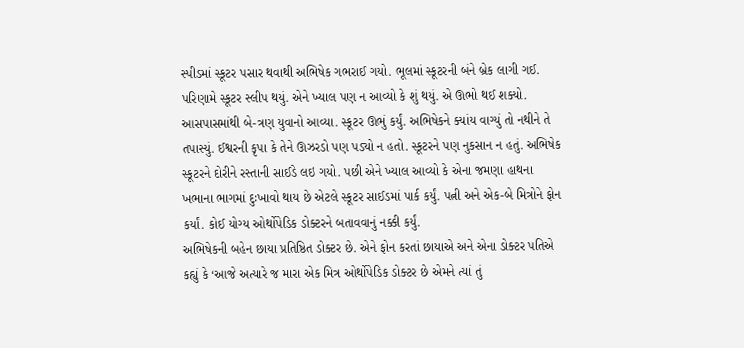સ્પીડમાં સ્કૂટર પસાર થવાથી અભિષેક ગભરાઈ ગયો. ભૂલમાં સ્કૂટરની બંને બ્રેક લાગી ગઈ. પરિણામે સ્કૂટર સ્લીપ થયું. એને ખ્યાલ પણ ન આવ્યો કે શું થયું. એ ઊભો થઈ શક્યો. આસપાસમાંથી બે-ત્રણ યુવાનો આવ્યા. સ્કૂટર ઊભું કર્યું. અભિષેકને ક્યાંય વાગ્યું તો નથીને તે તપાસ્યું. ઈશ્વરની કૃપા કે તેને ઊઝરડો પણ પડ્યો ન હતો. સ્કૂટરને પણ નુકસાન ન હતું. અભિષેક સ્કૂટરને દોરીને રસ્તાની સાઈડે લઇ ગયો. પછી એને ખ્યાલ આવ્યો કે એના જમણા હાથના ખભાના ભાગમાં દુઃખાવો થાય છે એટલે સ્કૂટર સાઈડમાં પાર્ક કર્યું. પત્ની અને એક-બે મિત્રોને ફોન કર્યાં. કોઈ યોગ્ય ઓર્થોપેડિક ડોક્ટરને બતાવવાનું નક્કી કર્યું.
અભિષેકની બહેન છાયા પ્રતિષ્ઠિત ડોક્ટર છે. એને ફોન કરતાં છાયાએ અને એના ડોક્ટર પતિએ કહ્યું કે ‘આજે અત્યારે જ મારા એક મિત્ર ઓર્થોપેડિક ડોક્ટર છે એમને ત્યાં તું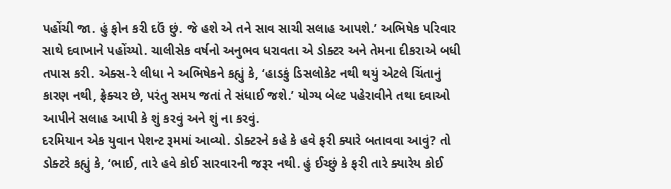પહોંચી જા. હું ફોન કરી દઉં છું. જે હશે એ તને સાવ સાચી સલાહ આપશે.’ અભિષેક પરિવાર સાથે દવાખાને પહોંચ્યો. ચાલીસેક વર્ષનો અનુભવ ધરાવતા એ ડોક્ટર અને તેમના દીકરાએ બધી તપાસ કરી. એક્સ-રે લીધા ને અભિષેકને કહ્યું કે, ‘હાડકું ડિસલોકેટ નથી થયું એટલે ચિંતાનું કારણ નથી, ફ્રેક્ચર છે, પરંતુ સમય જતાં તે સંધાઈ જશે.’ યોગ્ય બેલ્ટ પહેરાવીને તથા દવાઓ આપીને સલાહ આપી કે શું કરવું અને શું ના કરવું.
દરમિયાન એક યુવાન પેશન્ટ રૂમમાં આવ્યો. ડોક્ટરને કહે કે હવે ફરી ક્યારે બતાવવા આવું? તો ડોક્ટરે કહ્યું કે, ‘ભાઈ, તારે હવે કોઈ સારવારની જરૂર નથી. હું ઈચ્છું કે ફરી તારે ક્યારેય કોઈ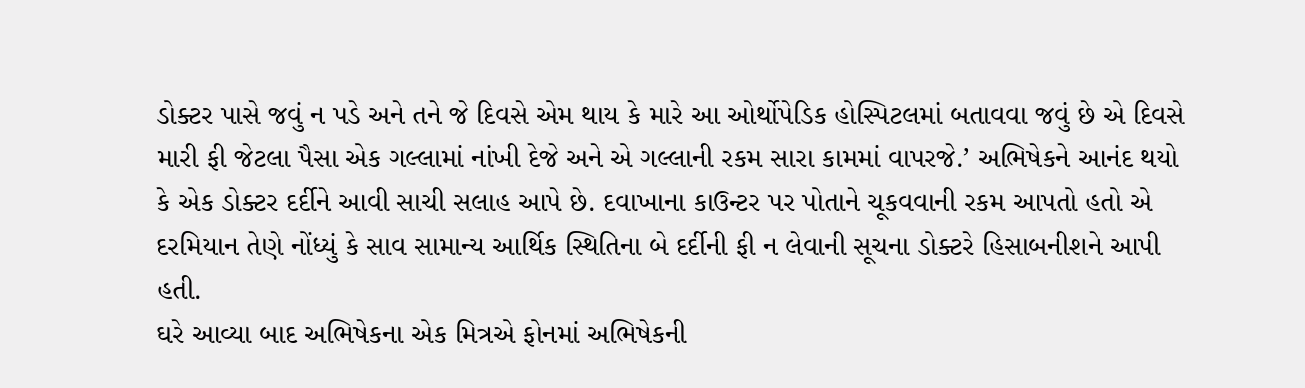ડોક્ટર પાસે જવું ન પડે અને તને જે દિવસે એમ થાય કે મારે આ ઓર્થોપેડિક હોસ્પિટલમાં બતાવવા જવું છે એ દિવસે મારી ફી જેટલા પૈસા એક ગલ્લામાં નાંખી દેજે અને એ ગલ્લાની રકમ સારા કામમાં વાપરજે.’ અભિષેકને આનંદ થયો કે એક ડોક્ટર દર્દીને આવી સાચી સલાહ આપે છે. દવાખાના કાઉન્ટર પર પોતાને ચૂકવવાની રકમ આપતો હતો એ દરમિયાન તેણે નોંધ્યું કે સાવ સામાન્ય આર્થિક સ્થિતિના બે દર્દીની ફી ન લેવાની સૂચના ડોક્ટરે હિસાબનીશને આપી હતી.
ઘરે આવ્યા બાદ અભિષેકના એક મિત્રએ ફોનમાં અભિષેકની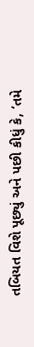તબિયત વિશે પૂછ્યું અને પછી કીધું કે, ‘તમે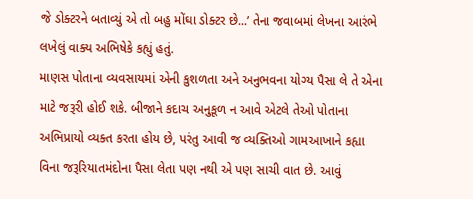જે ડોક્ટરને બતાવ્યું એ તો બહુ મોંઘા ડોક્ટર છે...’ તેના જવાબમાં લેખના આરંભે લખેલું વાક્ય અભિષેકે કહ્યું હતું.
માણસ પોતાના વ્યવસાયમાં એની કુશળતા અને અનુભવના યોગ્ય પૈસા લે તે એના માટે જરૂરી હોઈ શકે. બીજાને કદાચ અનુકૂળ ન આવે એટલે તેઓ પોતાના અભિપ્રાયો વ્યક્ત કરતા હોય છે, પરંતુ આવી જ વ્યક્તિઓ ગામઆખાને કહ્યા વિના જરૂરિયાતમંદોના પૈસા લેતા પણ નથી એ પણ સાચી વાત છે. આવું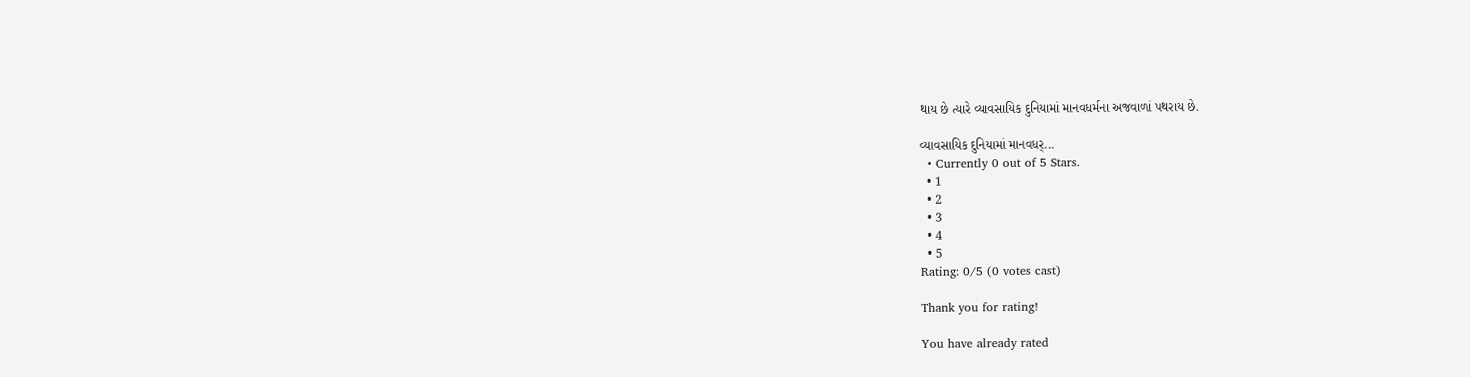થાય છે ત્યારે વ્યાવસાયિક દુનિયામાં માનવધર્મના અજવાળાં પથરાય છે.

વ્યાવસાયિક દુનિયામાં માનવધર્...
  • Currently 0 out of 5 Stars.
  • 1
  • 2
  • 3
  • 4
  • 5
Rating: 0/5 (0 votes cast)

Thank you for rating!

You have already rated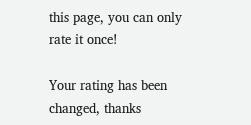this page, you can only rate it once!

Your rating has been changed, thanks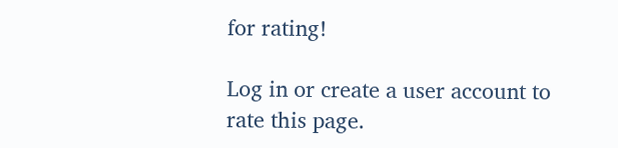for rating!

Log in or create a user account to rate this page.